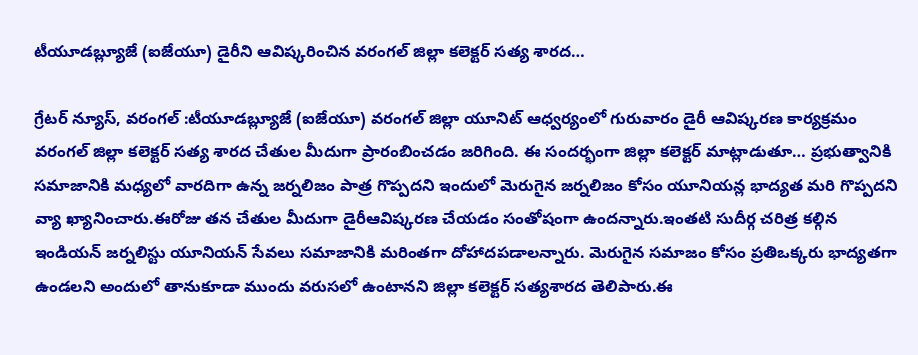టీయూడబ్ల్యూజే (ఐజేయూ) డైరీని ఆవిష్కరించిన వరంగల్ జిల్లా కలెక్టర్ సత్య శారద…

గ్రేటర్ న్యూస్, వరంగల్ :టీయూడబ్ల్యూజే (ఐజేయూ) వరంగల్ జిల్లా యూనిట్ ఆధ్వర్యంలో గురువారం డైరీ ఆవిష్కరణ కార్యక్రమం వరంగల్ జిల్లా కలెక్టర్ సత్య శారద చేతుల మీదుగా ప్రారంబించడం జరిగింది. ఈ సందర్భంగా జిల్లా కలెక్టర్ మాట్లాడుతూ… ప్రభుత్వానికి సమాజానికి మధ్యలో వారదిగా ఉన్న జర్నలిజం పాత్ర గొప్పదని ఇందులో మెరుగైన జర్నలిజం కోసం యూనియన్ల భాద్యత మరి గొప్పదని వ్యా ఖ్యానించారు.ఈరోజు తన చేతుల మీదుగా డైరీఆవిష్కరణ చేయడం సంతోషంగా ఉందన్నారు.ఇంతటి సుదీర్గ చరిత్ర కల్గిన ఇండియన్ జర్నలిస్టు యూనియన్ సేవలు సమాజానికి మరింతగా దోహాదపడాలన్నారు. మెరుగైన సమాజం కోసం ప్రతిఒక్కరు భాద్యతగా ఉండలని అందులో తానుకూడా ముందు వరుసలో ఉంటానని జిల్లా కలెక్టర్ సత్యశారద తెలిపారు.ఈ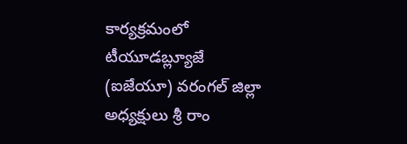కార్యక్రమంలో టీయూడబ్ల్యూజే (ఐజేయూ) వరంగల్ జిల్లా అధ్యక్షులు శ్రీ రాం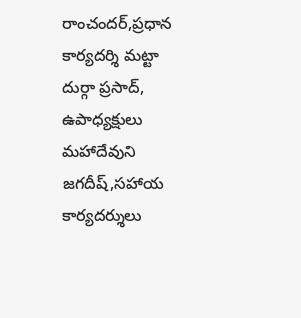రాంచందర్,ప్రధాన కార్యదర్శి మట్టా దుర్గా ప్రసాద్, ఉపాధ్యక్షులు మహాదేవుని జగదీష్,సహాయ కార్యదర్శులు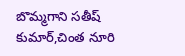బొమ్మగాని సతీష్ కుమార్,చింత నూరి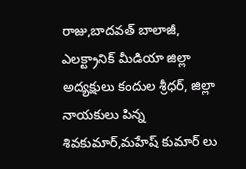రాజు,బాదవత్ బాలాజీ, ఎలక్ట్రానిక్ మీడియా జిల్లా అద్యక్షులు కందుల శ్రీధర్, జిల్లా నాయకులు పిన్న శివకుమార్,మహేష్ కుమార్ లు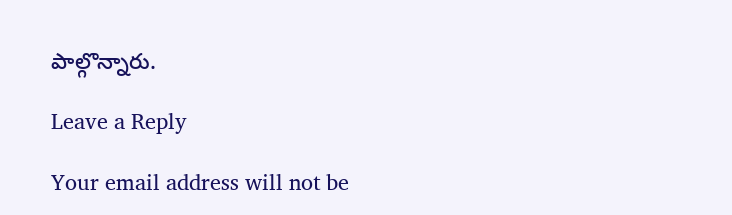పాల్గొన్నారు.

Leave a Reply

Your email address will not be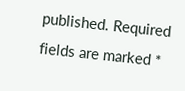published. Required fields are marked *